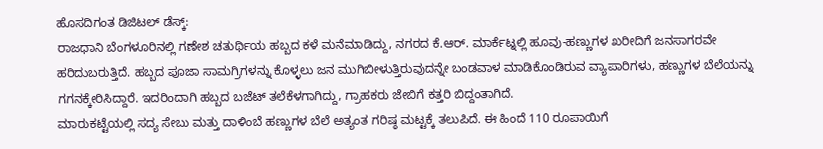ಹೊಸದಿಗಂತ ಡಿಜಿಟಲ್ ಡೆಸ್ಕ್:
ರಾಜಧಾನಿ ಬೆಂಗಳೂರಿನಲ್ಲಿ ಗಣೇಶ ಚತುರ್ಥಿಯ ಹಬ್ಬದ ಕಳೆ ಮನೆಮಾಡಿದ್ದು, ನಗರದ ಕೆ.ಆರ್. ಮಾರ್ಕೆಟ್ನಲ್ಲಿ ಹೂವು-ಹಣ್ಣುಗಳ ಖರೀದಿಗೆ ಜನಸಾಗರವೇ ಹರಿದುಬರುತ್ತಿದೆ. ಹಬ್ಬದ ಪೂಜಾ ಸಾಮಗ್ರಿಗಳನ್ನು ಕೊಳ್ಳಲು ಜನ ಮುಗಿಬೀಳುತ್ತಿರುವುದನ್ನೇ ಬಂಡವಾಳ ಮಾಡಿಕೊಂಡಿರುವ ವ್ಯಾಪಾರಿಗಳು, ಹಣ್ಣುಗಳ ಬೆಲೆಯನ್ನು ಗಗನಕ್ಕೇರಿಸಿದ್ದಾರೆ. ಇದರಿಂದಾಗಿ ಹಬ್ಬದ ಬಜೆಟ್ ತಲೆಕೆಳಗಾಗಿದ್ದು, ಗ್ರಾಹಕರು ಜೇಬಿಗೆ ಕತ್ತರಿ ಬಿದ್ದಂತಾಗಿದೆ.
ಮಾರುಕಟ್ಟೆಯಲ್ಲಿ ಸದ್ಯ ಸೇಬು ಮತ್ತು ದಾಳಿಂಬೆ ಹಣ್ಣುಗಳ ಬೆಲೆ ಅತ್ಯಂತ ಗರಿಷ್ಠ ಮಟ್ಟಕ್ಕೆ ತಲುಪಿದೆ. ಈ ಹಿಂದೆ 110 ರೂಪಾಯಿಗೆ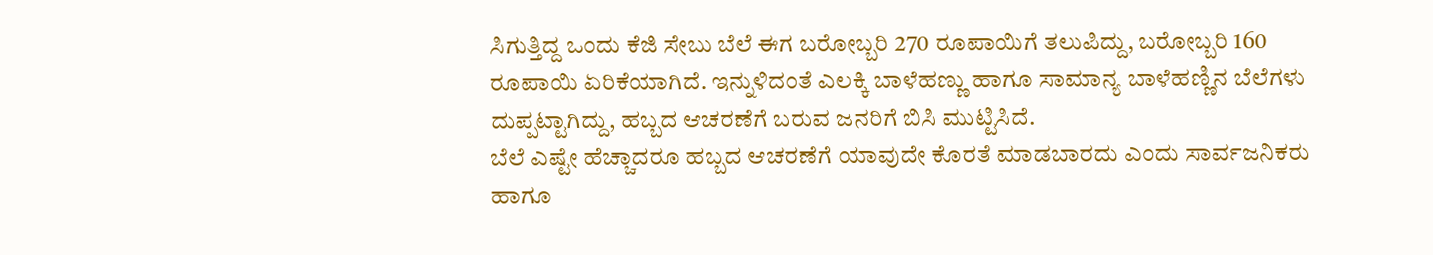ಸಿಗುತ್ತಿದ್ದ ಒಂದು ಕೆಜಿ ಸೇಬು ಬೆಲೆ ಈಗ ಬರೋಬ್ಬರಿ 270 ರೂಪಾಯಿಗೆ ತಲುಪಿದ್ದು, ಬರೋಬ್ಬರಿ 160 ರೂಪಾಯಿ ಏರಿಕೆಯಾಗಿದೆ. ಇನ್ನುಳಿದಂತೆ ಎಲಕ್ಕಿ ಬಾಳೆಹಣ್ಣು ಹಾಗೂ ಸಾಮಾನ್ಯ ಬಾಳೆಹಣ್ಣಿನ ಬೆಲೆಗಳು ದುಪ್ಪಟ್ಟಾಗಿದ್ದು, ಹಬ್ಬದ ಆಚರಣೆಗೆ ಬರುವ ಜನರಿಗೆ ಬಿಸಿ ಮುಟ್ಟಿಸಿದೆ.
ಬೆಲೆ ಎಷ್ಟೇ ಹೆಚ್ಚಾದರೂ ಹಬ್ಬದ ಆಚರಣೆಗೆ ಯಾವುದೇ ಕೊರತೆ ಮಾಡಬಾರದು ಎಂದು ಸಾರ್ವಜನಿಕರು ಹಾಗೂ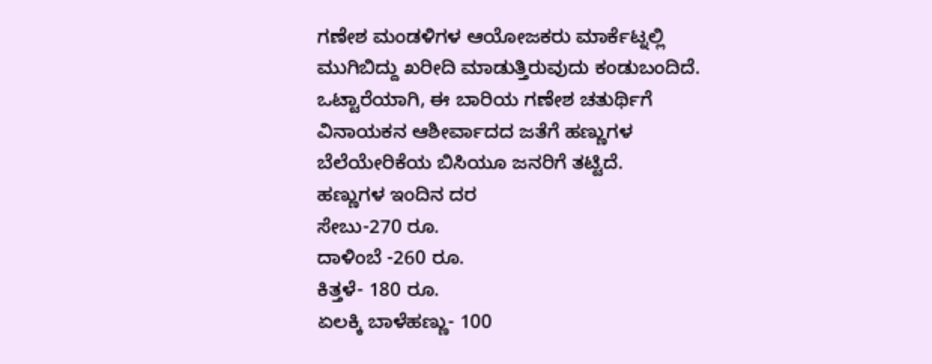ಗಣೇಶ ಮಂಡಳಿಗಳ ಆಯೋಜಕರು ಮಾರ್ಕೆಟ್ನಲ್ಲಿ ಮುಗಿಬಿದ್ದು ಖರೀದಿ ಮಾಡುತ್ತಿರುವುದು ಕಂಡುಬಂದಿದೆ. ಒಟ್ಟಾರೆಯಾಗಿ, ಈ ಬಾರಿಯ ಗಣೇಶ ಚತುರ್ಥಿಗೆ ವಿನಾಯಕನ ಆಶೀರ್ವಾದದ ಜತೆಗೆ ಹಣ್ಣುಗಳ ಬೆಲೆಯೇರಿಕೆಯ ಬಿಸಿಯೂ ಜನರಿಗೆ ತಟ್ಟಿದೆ.
ಹಣ್ಣುಗಳ ಇಂದಿನ ದರ
ಸೇಬು-270 ರೂ.
ದಾಳಿಂಬೆ -260 ರೂ.
ಕಿತ್ತಳೆ- 180 ರೂ.
ಏಲಕ್ಕಿ ಬಾಳೆಹಣ್ಣು- 100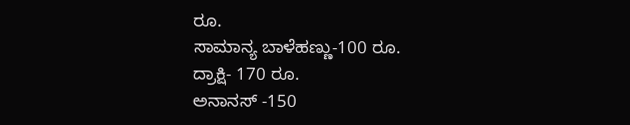ರೂ.
ಸಾಮಾನ್ಯ ಬಾಳೆಹಣ್ಣು-100 ರೂ.
ದ್ರಾಕ್ಷಿ- 170 ರೂ.
ಅನಾನಸ್ -150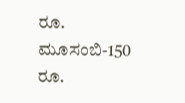ರೂ.
ಮೂಸಂಬಿ-150 ರೂ.